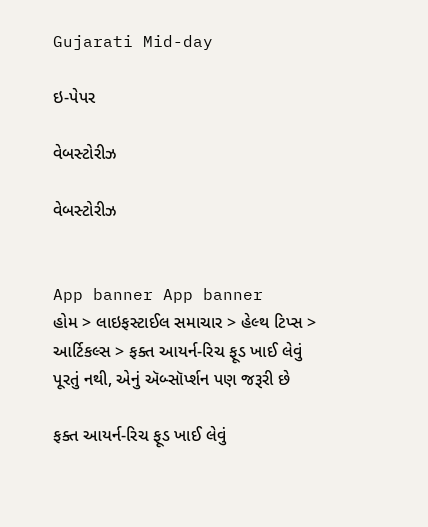Gujarati Mid-day

ઇ-પેપર

વેબસ્ટોરીઝ

વેબસ્ટોરીઝ


App banner App banner
હોમ > લાઇફસ્ટાઈલ સમાચાર > હેલ્થ ટિપ્સ > આર્ટિકલ્સ > ફક્ત આયર્ન-રિચ ફૂડ ખાઈ લેવું પૂરતું નથી, એનું ઍબ્સૉર્પ્શન પણ જરૂરી છે

ફક્ત આયર્ન-રિચ ફૂડ ખાઈ લેવું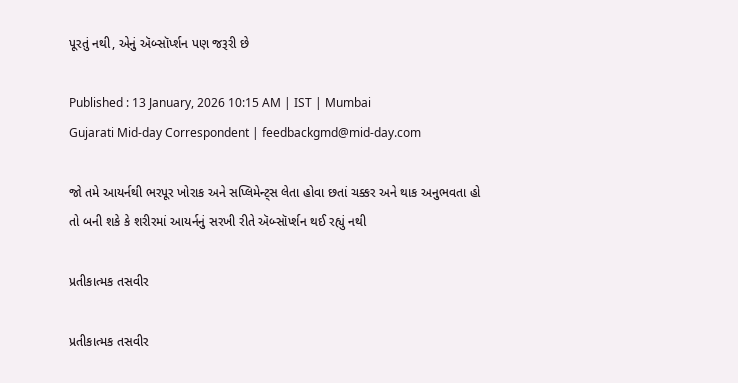પૂરતું નથી, એનું ઍબ્સૉર્પ્શન પણ જરૂરી છે

Published : 13 January, 2026 10:15 AM | IST | Mumbai
Gujarati Mid-day Correspondent | feedbackgmd@mid-day.com

જો તમે આયર્નથી ભરપૂર ખોરાક અને સપ્લિમેન્ટ્સ લેતા હોવા છતાં ચક્કર અને થાક અનુભવતા હો તો બની શકે કે શરીરમાં આયર્નનું સરખી રીતે ઍબ્સૉર્પ્શન થઈ રહ્યું નથી

પ્રતીકાત્મક તસવીર

પ્રતીકાત્મક તસવીર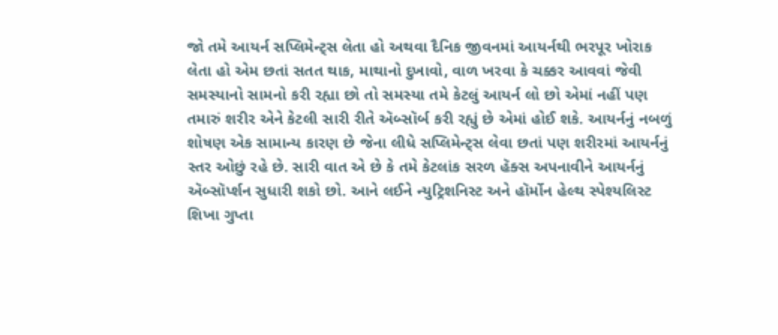જો તમે આયર્ન સપ્લિમેન્ટ્સ લેતા હો અથવા દૈનિક જીવનમાં આયર્નથી ભરપૂર ખોરાક લેતા હો એમ છતાં સતત થાક, માથાનો દુખાવો, વાળ ખરવા કે ચક્કર આવવાં જેવી સમસ્યાનો સામનો કરી રહ્યા છો તો સમસ્યા તમે કેટલું આયર્ન લો છો એમાં નહીં પણ તમારું શરીર એને કેટલી સારી રીતે ઍબ્સૉર્બ કરી રહ્યું છે એમાં હોઈ શકે. આયર્નનું નબળું શોષણ એક સામાન્ય કારણ છે જેના લીધે સપ્લિમેન્ટ્સ લેવા છતાં પણ શરીરમાં આયર્નનું સ્તર ઓછું રહે છે. સારી વાત એ છે કે તમે કેટલાંક સરળ હૅક્સ અપનાવીને આયર્નનું ઍબ્સૉર્પ્શન સુધારી શકો છો. આને લઈને ન્યુટ્રિશનિસ્ટ અને હૉર્મોન હેલ્થ સ્પેશ્યલિસ્ટ શિખા ગુપ્તા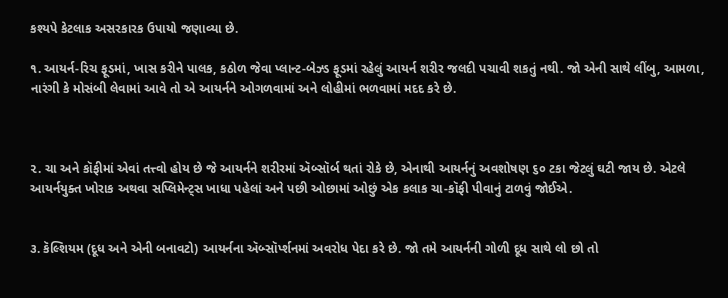કશ્યપે કેટલાક અસરકારક ઉપાયો જણાવ્યા છે.

૧. આયર્ન-રિચ ફૂડમાં, ખાસ કરીને પાલક, કઠોળ જેવા પ્લાન્ટ-બેઝ્ડ ફૂડમાં રહેલું આયર્ન શરીર જલદી પચાવી શકતું નથી. જો એની સાથે લીંબુ, આમળા, નારંગી કે મોસંબી લેવામાં આવે તો એ આયર્નને ઓગળવામાં અને લોહીમાં ભળવામાં મદદ કરે છે.



૨. ચા અને કૉફીમાં એવાં તત્ત્વો હોય છે જે આયર્નને શરીરમાં ઍબ્સૉર્બ થતાં રોકે છે, એનાથી આયર્નનું અવશોષણ ૬૦ ટકા જેટલું ઘટી જાય છે. એટલે આયર્નયુક્ત ખોરાક અથવા સપ્લિમેન્ટ્સ ખાધા પહેલાં અને પછી ઓછામાં ઓછું એક કલાક ચા-કૉફી પીવાનું ટાળવું જોઈએ.


૩. કૅલ્શિયમ (દૂધ અને એની બનાવટો) આયર્નના ઍબ્સૉર્પ્શનમાં અવરોધ પેદા કરે છે. જો તમે આયર્નની ગોળી દૂધ સાથે લો છો તો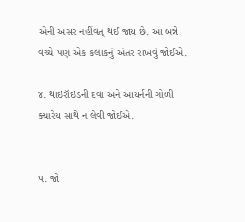એની અસર નહીંવત્ થઈ જાય છે. આ બન્ને વચ્ચે પણ એક કલાકનું અંતર રાખવું જોઈએ.

૪. થાઇરૉઇડની દવા અને આયર્નની ગોળી ક્યારેય સાથે ન લેવી જોઈએ.


૫. જો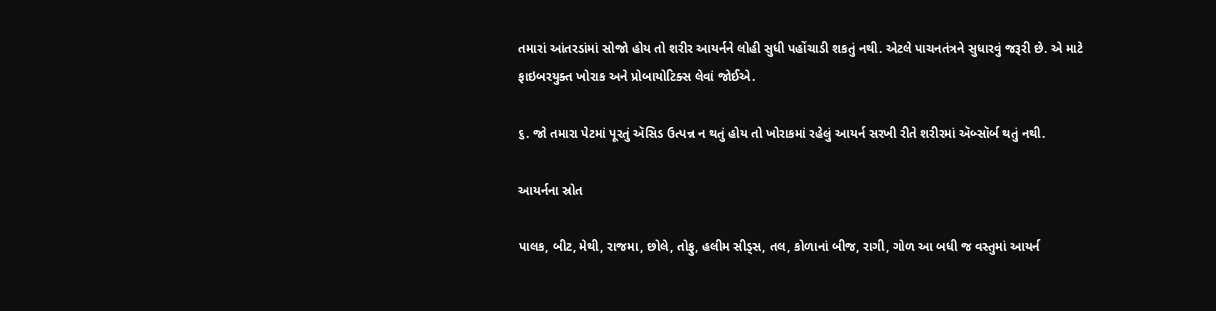તમારાં આંતરડાંમાં સોજો હોય તો શરીર આયર્નને લોહી સુધી પહોંચાડી શકતું નથી. એટલે પાચનતંત્રને સુધારવું જરૂરી છે. એ માટે ફાઇબરયુક્ત ખોરાક અને પ્રોબાયોટિક્સ લેવાં જોઈએ.

૬. જો તમારા પેટમાં પૂરતું ઍસિડ ઉત્પન્ન ન થતું હોય તો ખોરાકમાં રહેલું આયર્ન સરખી રીતે શરીરમાં ઍબ્સૉર્બ થતું નથી.

આયર્નના સ્રોત

પાલક, બીટ, મેથી, રાજમા, છોલે, તોફુ, હલીમ સીડ્સ, તલ, કોળાનાં બીજ, રાગી, ગોળ આ બધી જ વસ્તુમાં આયર્ન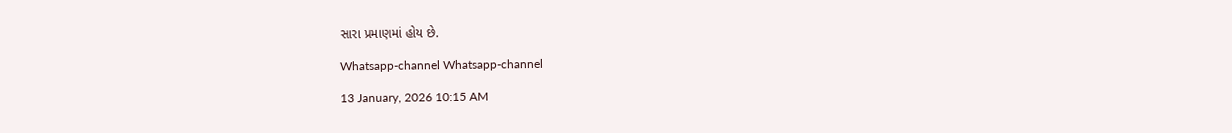સારા પ્રમાણમાં હોય છે.

Whatsapp-channel Whatsapp-channel

13 January, 2026 10:15 AM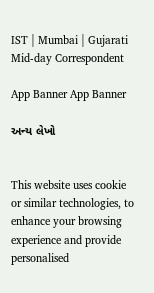IST | Mumbai | Gujarati Mid-day Correspondent

App Banner App Banner

અન્ય લેખો


This website uses cookie or similar technologies, to enhance your browsing experience and provide personalised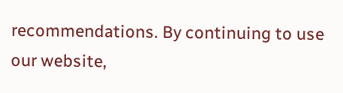recommendations. By continuing to use our website,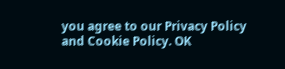you agree to our Privacy Policy and Cookie Policy. OK